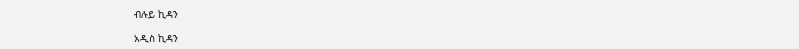ብሉይ ኪዳን

አዲስ ኪዳን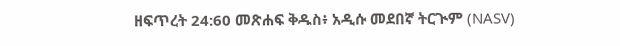ዘፍጥረት 24:60 መጽሐፍ ቅዱስ፥ አዲሱ መደበኛ ትርጒም (NASV)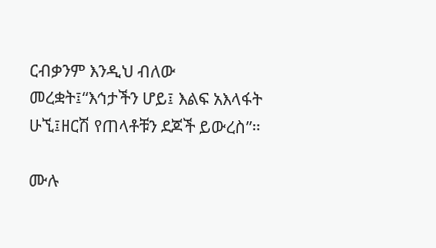ርብቃንም እንዲህ ብለው መረቋት፤“እኅታችን ሆይ፤ እልፍ አእላፋት ሁኚ፤ዘርሽ የጠላቶቹን ደጆች ይውረስ”።

ሙሉ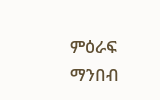ምዕራፍ ማንበብ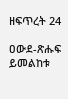ዘፍጥረት 24

ዐውደ-ጽሑፍ ይመልከቱ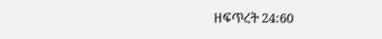ዘፍጥረት 24:60